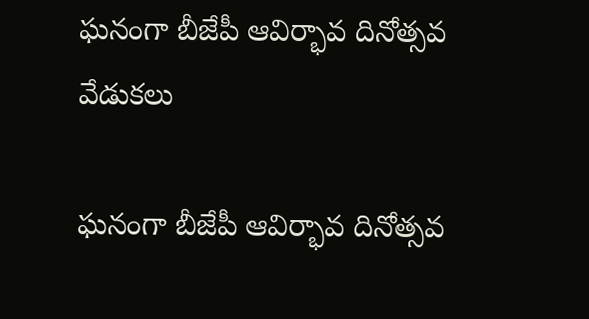ఘనంగా బీజేపీ ఆవిర్భావ దినోత్సవ వేడుకలు

ఘనంగా బీజేపీ ఆవిర్భావ దినోత్సవ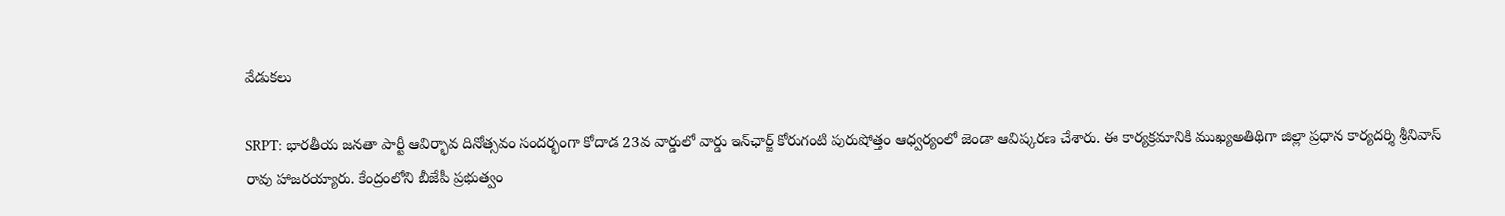వేడుకలు

SRPT: భారతీయ జనతా పార్టీ ఆవిర్భావ దినోత్సవం సందర్భంగా కోదాడ 23వ వార్డులో వార్డు ఇన్‌ఛార్జ్ కోరుగంటి పురుషోత్తం ఆధ్వర్యంలో జెండా ఆవిష్కరణ చేశారు. ఈ కార్యక్రమానికి ముఖ్యఅతిథిగా జిల్లా ప్రధాన కార్యదర్శి శ్రీనివాస్ రావు హాజరయ్యారు. కేంద్రంలోని బీజేపీ ప్రభుత్వం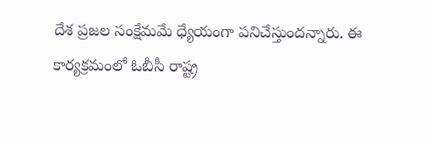దేశ ప్రజల సంక్షేమమే ధ్యేయంగా పనిచేస్తుందన్నారు. ఈ కార్యక్రమంలో ఓబీసీ రాష్ట్ర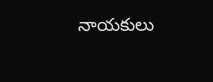నాయకులు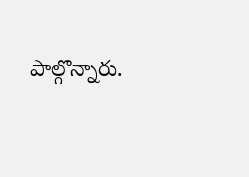పాల్గొన్నారు.